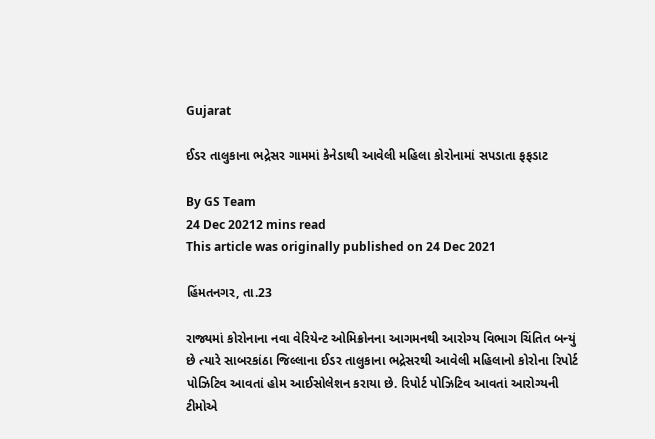Gujarat

ઈડર તાલુકાના ભદ્રેસર ગામમાં કેનેડાથી આવેલી મહિલા કોરોનામાં સપડાતા ફફડાટ

By GS Team
24 Dec 20212 mins read
This article was originally published on 24 Dec 2021

હિંમતનગર, તા.23

રાજ્યમાં કોરોનાના નવા વેરિયેન્ટ ઓમિક્રોનના આગમનથી આરોગ્ય વિભાગ ચિંતિત બન્યું છે ત્યારે સાબરકાંઠા જિલ્લાના ઈડર તાલુકાના ભદ્રેસરથી આવેલી મહિલાનો કોરોના રિપોર્ટ પોઝિટિવ આવતાં હોમ આઈસોલેશન કરાયા છે. રિપોર્ટ પોઝિટિવ આવતાં આરોગ્યની ટીમોએ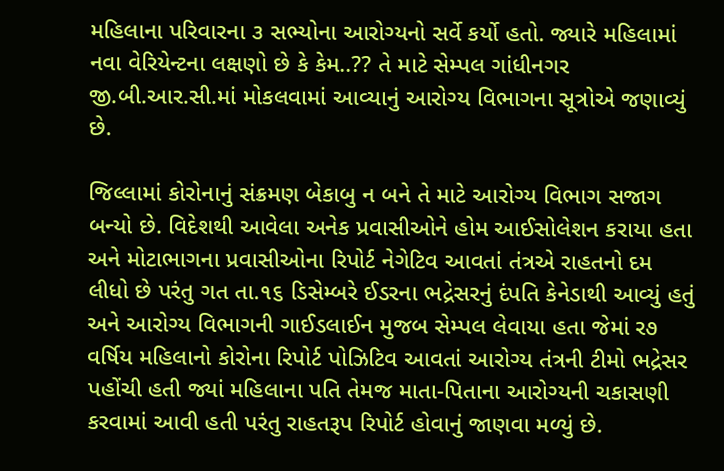મહિલાના પરિવારના ૩ સભ્યોના આરોગ્યનો સર્વે કર્યો હતો. જ્યારે મહિલામાં નવા વેરિયેન્ટના લક્ષણો છે કે કેમ..?? તે માટે સેમ્પલ ગાંધીનગર જી.બી.આર.સી.માં મોકલવામાં આવ્યાનું આરોગ્ય વિભાગના સૂત્રોએ જણાવ્યું છે.

જિલ્લામાં કોરોનાનું સંક્રમણ બેકાબુ ન બને તે માટે આરોગ્ય વિભાગ સજાગ બન્યો છે. વિદેશથી આવેલા અનેક પ્રવાસીઓને હોમ આઈસોલેશન કરાયા હતા અને મોટાભાગના પ્રવાસીઓના રિપોર્ટ નેગેટિવ આવતાં તંત્રએ રાહતનો દમ લીધો છે પરંતુ ગત તા.૧૬ ડિસેમ્બરે ઈડરના ભદ્રેસરનું દંપતિ કેનેડાથી આવ્યું હતું અને આરોગ્ય વિભાગની ગાઈડલાઈન મુજબ સેમ્પલ લેવાયા હતા જેમાં ર૭ વર્ષિય મહિલાનો કોરોના રિપોર્ટ પોઝિટિવ આવતાં આરોગ્ય તંત્રની ટીમો ભદ્રેસર પહોંચી હતી જ્યાં મહિલાના પતિ તેમજ માતા-પિતાના આરોગ્યની ચકાસણી કરવામાં આવી હતી પરંતુ રાહતરૂપ રિપોર્ટ હોવાનું જાણવા મળ્યું છે.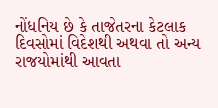નોંધનિય છે કે તાજેતરના કેટલાક દિવસોમાં વિદેશથી અથવા તો અન્ય રાજયોમાંથી આવતા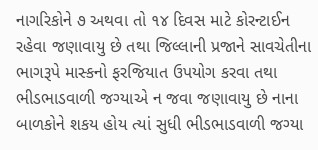નાગરિકોને ૭ અથવા તો ૧૪ દિવસ માટે કોરન્ટાઈન રહેવા જણાવાયુ છે તથા જિલ્લાની પ્રજાને સાવચેતીના ભાગરૂપે માસ્કનો ફરજિયાત ઉપયોગ કરવા તથા ભીડભાડવાળી જગ્યાએ ન જવા જણાવાયુ છે નાના બાળકોને શકય હોય ત્યાં સુધી ભીડભાડવાળી જગ્યા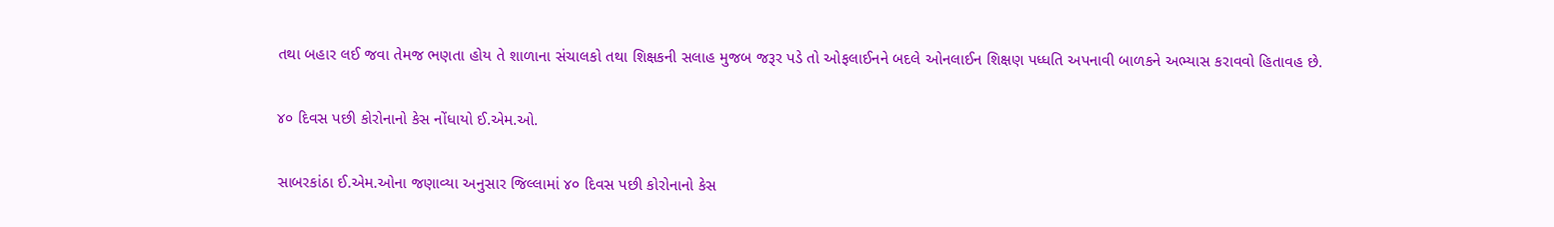તથા બહાર લઈ જવા તેમજ ભણતા હોય તે શાળાના સંચાલકો તથા શિક્ષકની સલાહ મુજબ જરૂર પડે તો ઓફલાઈનને બદલે ઓનલાઈન શિક્ષણ પધ્ધતિ અપનાવી બાળકને અભ્યાસ કરાવવો હિતાવહ છે.

૪૦ દિવસ પછી કોરોનાનો કેસ નોંધાયો ઈ.એમ.ઓ.

સાબરકાંઠા ઈ.એમ.ઓના જણાવ્યા અનુસાર જિલ્લામાં ૪૦ દિવસ પછી કોરોનાનો કેસ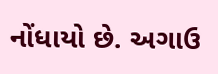નોંધાયો છે. અગાઉ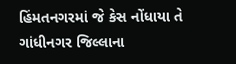હિંમતનગરમાં જે કેસ નોંધાયા તે ગાંધીનગર જિલ્લાના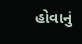હોવાનું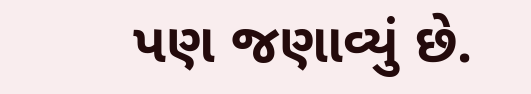પણ જણાવ્યું છે.